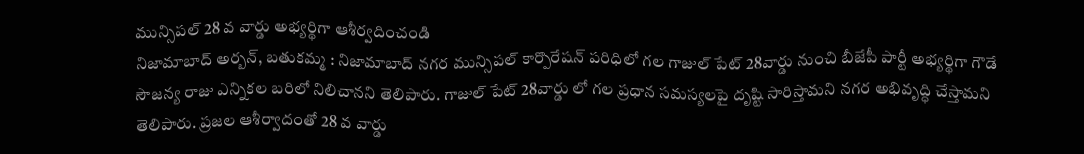మున్సిపల్ 28 వ వార్డు అభ్యర్థిగా ఆశీర్వదించండి
నిజామాబాద్ అర్బన్, బతుకమ్మ : నిజామాబాద్ నగర మున్సిపల్ కార్పొరేషన్ పరిధిలో గల గాజుల్ పేట్ 28వార్డు నుంచి బీజేపీ పార్టీ అభ్యర్థిగా గౌడే సౌజన్య రాజు ఎన్నికల బరిలో నిలిచానని తెలిపారు. గాజుల్ పేట్ 28వార్డు లో గల ప్రధాన సమస్యలపై దృష్టి సారిస్తామని నగర అభివృద్ధి చేస్తామని తెలిపారు. ప్రజల ఆశీర్వాదంతో 28 వ వార్డు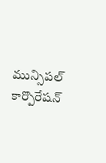మున్సిపల్ కార్పొరేషన్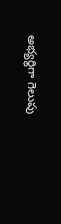అభ్యర్థిగా గెలుపు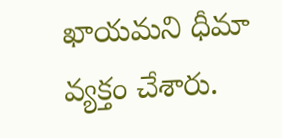ఖాయమని ధీమా వ్యక్తం చేశారు.